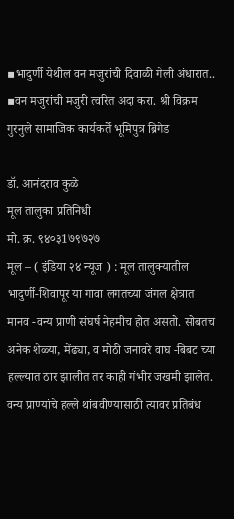▪भादुर्णी येथील वन मजुरांची दिवाळी गेली अंधारात..
▪वन मजुरांची मजुरी त्वरित अदा करा. श्री विक्रम गुरनुले सामाजिक कार्यकर्ते भूमिपुत्र ब्रिगेड

डॉ. आनंदराव कुळे
मूल तालुका प्रतिनिधी
मो. क्र. ९४०३1७९७२७
मूल – ( इंडिया २४ न्यूज ) : मूल तालुक्यातील भादुर्णी-शिवापूर या गावा लगतच्या जंगल क्षेत्रात मानव -वन्य प्राणी संघर्ष नेहमीच होत असतो. सोबतच अनेक शेळ्या, मेंढ्या, व मोठी जनावरे वाघ -बिबट च्या हल्ल्यात ठार झालीत तर काही गंभीर जखमी झालेत. वन्य प्राण्यांचे हल्ले थांबवीण्यासाठी त्यावर प्रतिबंध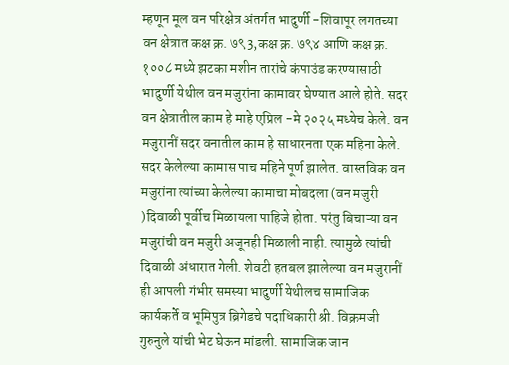म्हणून मूल वन परिक्षेत्र अंतर्गत भादुर्णी -शिवापूर लगतच्या वन क्षेत्रात कक्ष क्र. ७९3,कक्ष क्र. ७९४ आणि कक्ष क्र. १००८ मध्ये झटका मशीन तारांचे कंपाउंड करण्यासाठी भादुर्णी येथील वन मजुरांना कामावर घेण्यात आले होते. सदर वन क्षेत्रातील काम हे माहे एप्रिल -मे २०२५ मध्येच केले. वन मजुरानीं सदर वनातील काम हे साधारनता एक महिना केले. सदर केलेल्या कामास पाच महिने पूर्ण झालेत. वास्तविक वन मजुरांना त्यांच्या केलेल्या कामाचा मोबदला (वन मजुरी )दिवाळी पूर्वीच मिळायला पाहिजे होता. परंतु बिचाऱ्या वन मजुरांची वन मजुरी अजूनही मिळाली नाही. त्यामुळे त्यांची दिवाळी अंधारात गेली. शेवटी हतबल झालेल्या वन मजुरानीं ही आपली गंभीर समस्या भादुर्णी येथीलच सामाजिक कार्यकर्ते व भूमिपुत्र ब्रिगेडचे पदाधिकारी श्री. विक्रमजी गुरुनुले यांची भेट घेऊन मांडली. सामाजिक जान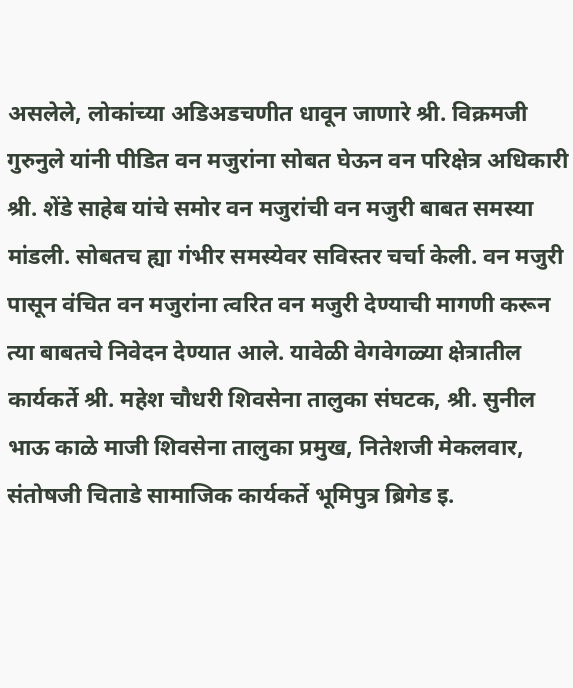असलेले, लोकांच्या अडिअडचणीत धावून जाणारे श्री. विक्रमजी गुरुनुले यांनी पीडित वन मजुरांना सोबत घेऊन वन परिक्षेत्र अधिकारी श्री. शेंडे साहेब यांचे समोर वन मजुरांची वन मजुरी बाबत समस्या मांडली. सोबतच ह्या गंभीर समस्येवर सविस्तर चर्चा केली. वन मजुरी पासून वंचित वन मजुरांना त्वरित वन मजुरी देण्याची मागणी करून त्या बाबतचे निवेदन देण्यात आले. यावेळी वेगवेगळ्या क्षेत्रातील कार्यकर्ते श्री. महेश चौधरी शिवसेना तालुका संघटक, श्री. सुनील भाऊ काळे माजी शिवसेना तालुका प्रमुख, नितेशजी मेकलवार, संतोषजी चिताडे सामाजिक कार्यकर्ते भूमिपुत्र ब्रिगेड इ.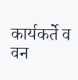कार्यकर्ते व वन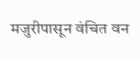मजुरीपासून वंचित वन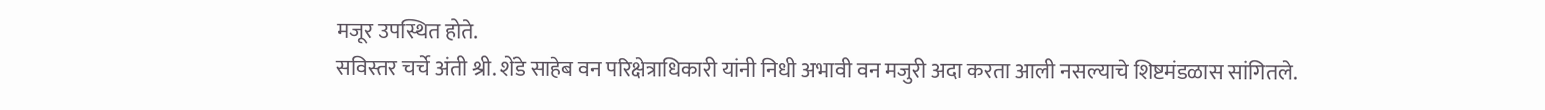मजूर उपस्थित होते.
सविस्तर चर्चे अंती श्री. शेंडे साहेब वन परिक्षेत्राधिकारी यांनी निधी अभावी वन मजुरी अदा करता आली नसल्याचे शिष्टमंडळास सांगितले.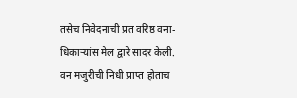तसेच निवेदनाची प्रत वरिष्ठ वना- धिकाऱ्यांस मेल द्वारे सादर केली. वन मजुरीची निधी प्राप्त होताच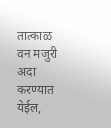तात्काळ वन मजुरी अदा करण्यात येईल,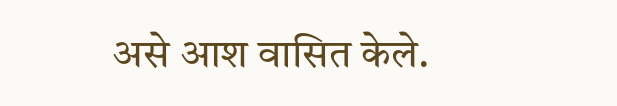असे आश वासित केले.